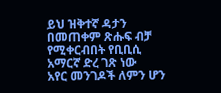ይህ ዝቅተኛ ዳታን በመጠቀም ጽሑፍ ብቻ የሚቀርብበት የቢቢሲ አማርኛ ድረ ገጽ ነው
አየር መንገዶች ለምን ሆን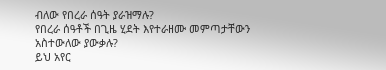ብለው የበረራ ሰዓት ያራዝማሉ?
የበረራ ሰዓቶች በጊዜ ሂደት እየተራዘሙ መምጣታቸውን አስተውለው ያውቃሉ?
ይህ አየር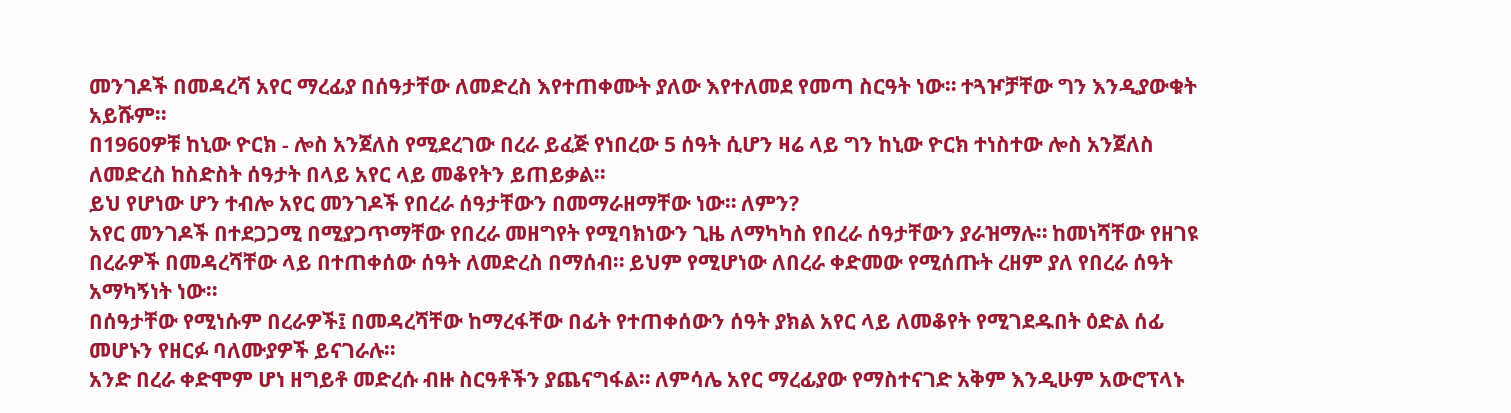መንገዶች በመዳረሻ አየር ማረፊያ በሰዓታቸው ለመድረስ እየተጠቀሙት ያለው እየተለመደ የመጣ ስርዓት ነው። ተጓዦቻቸው ግን እንዲያውቁት አይሹም።
በ1960ዎቹ ከኒው ዮርክ - ሎስ አንጀለስ የሚደረገው በረራ ይፈጅ የነበረው 5 ሰዓት ሲሆን ዛሬ ላይ ግን ከኒው ዮርክ ተነስተው ሎስ አንጀለስ ለመድረስ ከስድስት ሰዓታት በላይ አየር ላይ መቆየትን ይጠይቃል።
ይህ የሆነው ሆን ተብሎ አየር መንገዶች የበረራ ሰዓታቸውን በመማራዘማቸው ነው። ለምን?
አየር መንገዶች በተደጋጋሚ በሚያጋጥማቸው የበረራ መዘግየት የሚባክነውን ጊዜ ለማካካስ የበረራ ሰዓታቸውን ያራዝማሉ። ከመነሻቸው የዘገዩ በረራዎች በመዳረሻቸው ላይ በተጠቀሰው ሰዓት ለመድረስ በማሰብ። ይህም የሚሆነው ለበረራ ቀድመው የሚሰጡት ረዘም ያለ የበረራ ሰዓት አማካኝነት ነው።
በሰዓታቸው የሚነሱም በረራዎች፤ በመዳረሻቸው ከማረፋቸው በፊት የተጠቀሰውን ሰዓት ያክል አየር ላይ ለመቆየት የሚገደዱበት ዕድል ሰፊ መሆኑን የዘርፉ ባለሙያዎች ይናገራሉ።
አንድ በረራ ቀድሞም ሆነ ዘግይቶ መድረሱ ብዙ ስርዓቶችን ያጨናግፋል። ለምሳሌ አየር ማረፊያው የማስተናገድ አቅም እንዲሁም አውሮፕላኑ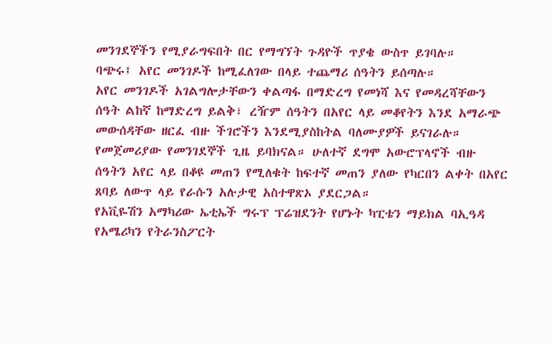መንገደኞችን የሚያራግፍበት በር የማግኘት ጉዳዮች ጥያቄ ውስጥ ይገባሉ።
ባጭሩ፤ አየር መንገዶች ከሚፈለገው በላይ ተጨማሪ ሰዓትን ይሰጣሉ።
አየር መንገዶች አገልግሎታቸውን ቀልጣፋ በማድረግ የመነሻ እና የመዳረሻቸውን ሰዓት ልከኛ ከማድረግ ይልቅ፣ ረዥም ሰዓትን በአየር ላይ መቆየትን እንደ አማራጭ መውሰዳቸው ዘርፈ ብዙ ችገሮችን እንደሚያስከትል ባለሙያዎች ይናገራሉ።
የመጀመሪያው የመንገደኞች ጊዜ ይባክናል። ሁለተኛ ደግሞ አውሮፕላኖች ብዙ ሰዓትን አየር ላይ በቆዩ መጠን የሚለቁት ከፍተኛ መጠን ያለው የካርበን ልቀት በአየር ጸባይ ለውጥ ላይ የራሱን አሉታዊ አስተዋጽኦ ያደርጋል።
የአቪዬሽን አማካሪው ኤቲኤች ግሩፕ ፕሬዝደንት የሆኑት ካፒቴን ማይክል ባኢዓዳ የአሜሪካን የትራንስፖርት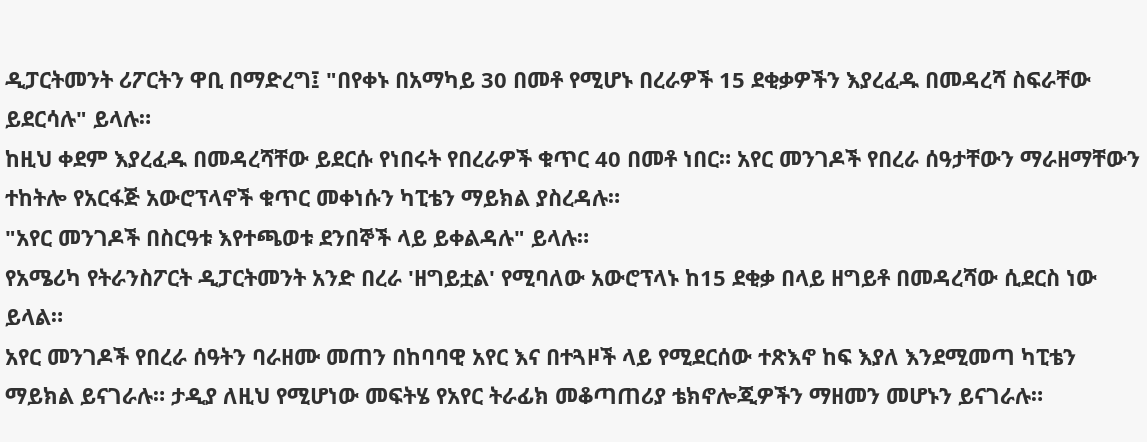ዲፓርትመንት ሪፖርትን ዋቢ በማድረግ፤ "በየቀኑ በአማካይ 30 በመቶ የሚሆኑ በረራዎች 15 ደቂቃዎችን እያረፈዱ በመዳረሻ ስፍራቸው ይደርሳሉ" ይላሉ።
ከዚህ ቀደም እያረፈዱ በመዳረሻቸው ይደርሱ የነበሩት የበረራዎች ቁጥር 40 በመቶ ነበር። አየር መንገዶች የበረራ ሰዓታቸውን ማራዘማቸውን ተከትሎ የአርፋጅ አውሮፕላኖች ቁጥር መቀነሱን ካፒቴን ማይክል ያስረዳሉ።
"አየር መንገዶች በስርዓቱ እየተጫወቱ ደንበኞች ላይ ይቀልዳሉ" ይላሉ።
የአሜሪካ የትራንስፖርት ዲፓርትመንት አንድ በረራ 'ዘግይቷል' የሚባለው አውሮፕላኑ ከ15 ደቂቃ በላይ ዘግይቶ በመዳረሻው ሲደርስ ነው ይላል።
አየር መንገዶች የበረራ ሰዓትን ባራዘሙ መጠን በከባባዊ አየር እና በተጓዞች ላይ የሚደርሰው ተጽእኖ ከፍ እያለ እንደሚመጣ ካፒቴን ማይክል ይናገራሉ። ታዲያ ለዚህ የሚሆነው መፍትሄ የአየር ትራፊክ መቆጣጠሪያ ቴክኖሎጂዎችን ማዘመን መሆኑን ይናገራሉ።